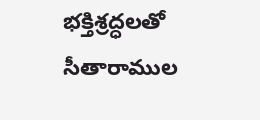భక్తిశ్రద్ధలతో సీతారాముల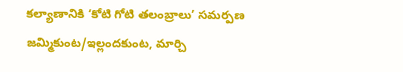కల్యాణానికి ‘కోటి గోటి తలంబ్రాలు’ సమర్పణ
జమ్మికుంట/ఇల్లందకుంట, మార్చి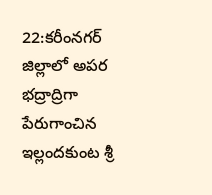22:కరీంనగర్ జిల్లాలో అపర భద్రాద్రిగా పేరుగాంచిన ఇల్లందకుంట శ్రీ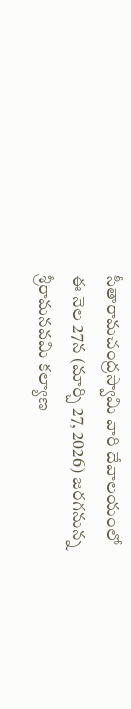సీతారామచంద్రస్వామి వారి దేవాలయంలో ఈ నెల 27న (మార్చి 27, 2026) జరగనున్న శ్రీరామనవమి కల్యాణ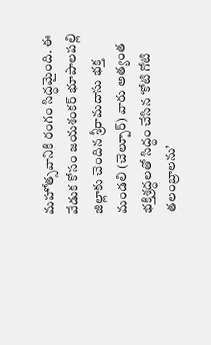మహోత్సవానికి రంగం సిద్ధమైంది. ఈ వేడుక కోసం జయశంకర్ భూపాలపల్లి జిల్లాకు చెందిన శ్రీరామదాసు భక్త మండలి (చెల్పూర్) వారు అత్యంత భక్తిశ్రద్ధలతో సిద్ధం చేసిన ‘కోటి గోటి తలంబ్రాలను’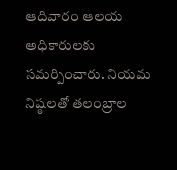ఆదివారం ఆలయ అధికారులకు సమర్పించారు. నియమ నిష్ఠలతో తలంబ్రాల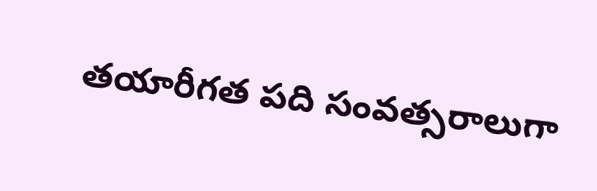తయారీగత పది సంవత్సరాలుగా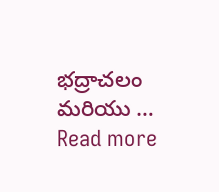భద్రాచలం మరియు … Read more